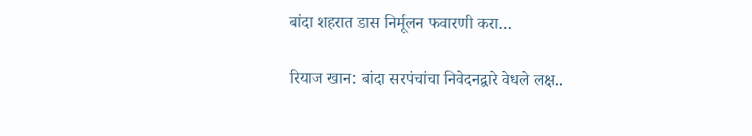बांदा शहरात डास निर्मूलन फवारणी करा…

रियाज खान: बांदा सरपंचांचा निवेदनद्वारे वेधले लक्ष..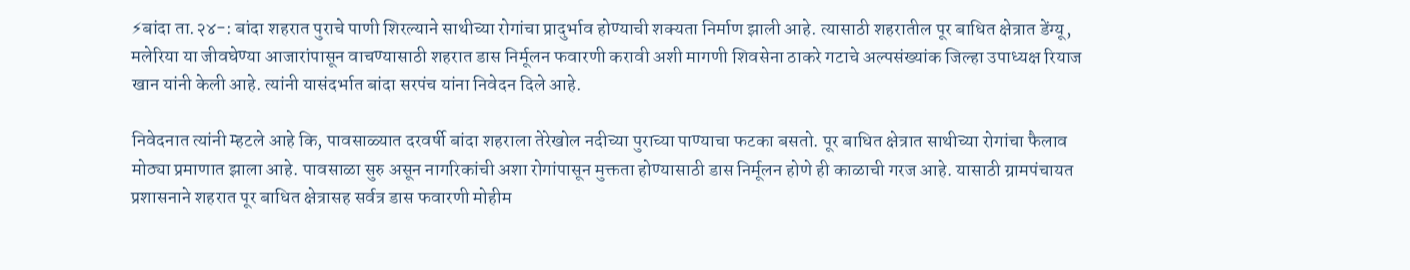⚡बांदा ता.२४-: बांदा शहरात पुराचे पाणी शिरल्याने साथीच्या रोगांचा प्रादुर्भाव होण्याची शक्यता निर्माण झाली आहे. त्यासाठी शहरातील पूर बाधित क्षेत्रात डेंग्यू, मलेरिया या जीवघेण्या आजारांपासून वाचण्यासाठी शहरात डास निर्मूलन फवारणी करावी अशी मागणी शिवसेना ठाकरे गटाचे अल्पसंख्यांक जिल्हा उपाध्यक्ष रियाज खान यांनी केली आहे. त्यांनी यासंदर्भात बांदा सरपंच यांना निवेदन दिले आहे.

निवेदनात त्यांनी म्हटले आहे कि, पावसाळ्यात दरवर्षी बांदा शहराला तेरेखोल नदीच्या पुराच्या पाण्याचा फटका बसतो. पूर बाधित क्षेत्रात साथीच्या रोगांचा फैलाव मोठ्या प्रमाणात झाला आहे. पावसाळा सुरु असून नागरिकांची अशा रोगांपासून मुक्तता होण्यासाठी डास निर्मूलन होणे ही काळाची गरज आहे. यासाठी ग्रामपंचायत प्रशासनाने शहरात पूर बाधित क्षेत्रासह सर्वत्र डास फवारणी मोहीम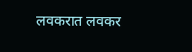लवकरात लवकर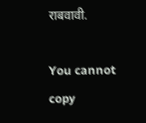राबवावी.

You cannot copy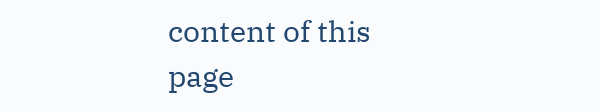content of this page